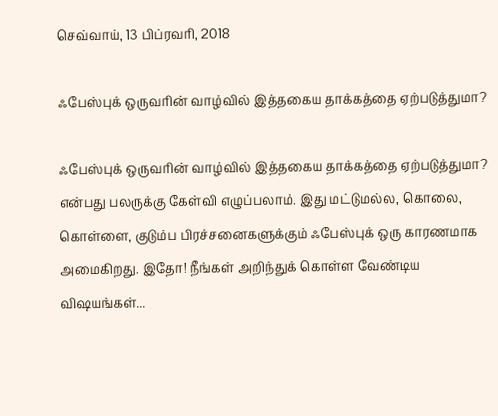செவ்வாய், 13 பிப்ரவரி, 2018

ஃபேஸ்புக் ஒருவரின் வாழ்வில் இத்தகைய தாக்கத்தை ஏற்படுத்துமா?

ஃபேஸ்புக் ஒருவரின் வாழ்வில் இத்தகைய தாக்கத்தை ஏற்படுத்துமா? என்பது பலருக்கு கேள்வி எழுப்பலாம். இது மட்டுமல்ல, கொலை, கொள்ளை, குடும்ப பிரச்சனைகளுக்கும் ஃபேஸ்புக் ஒரு காரணமாக அமைகிறது. இதோ! நீங்கள் அறிந்துக் கொள்ள வேண்டிய விஷயங்கள்...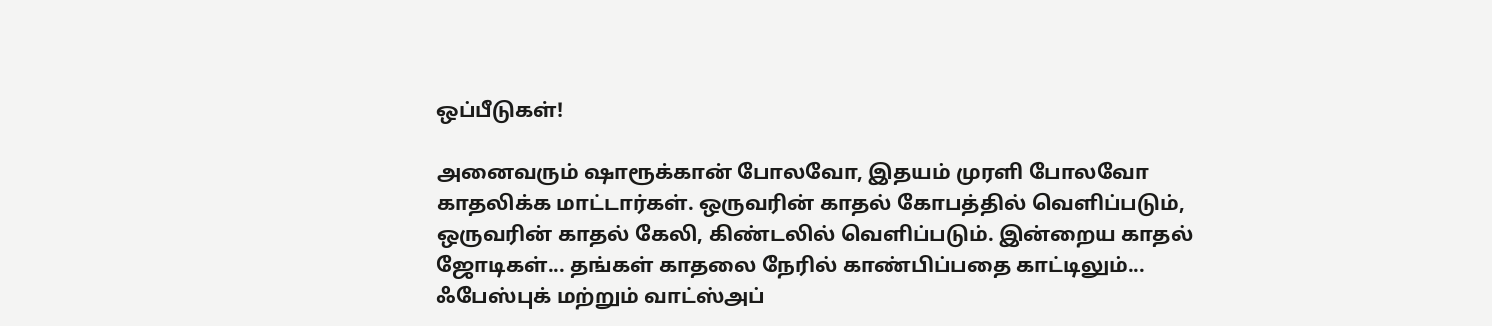ஒப்பீடுகள்!

அனைவரும் ஷாரூக்கான் போலவோ, இதயம் முரளி போலவோ காதலிக்க மாட்டார்கள். ஒருவரின் காதல் கோபத்தில் வெளிப்படும், ஒருவரின் காதல் கேலி, கிண்டலில் வெளிப்படும். இன்றைய காதல் ஜோடிகள்... தங்கள் காதலை நேரில் காண்பிப்பதை காட்டிலும்... ஃபேஸ்புக் மற்றும் வாட்ஸ்அப்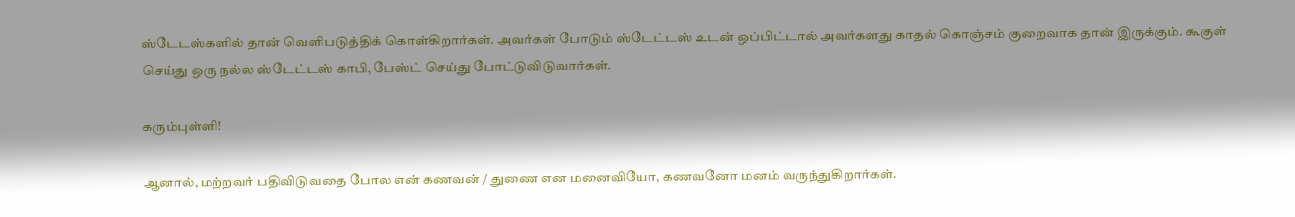ஸ்டேடஸ்களில் தான் வெளிபடுத்திக் கொள்கிறார்கள். அவர்கள் போடும் ஸ்டேட்டஸ் உடன் ஒப்பிட்டால் அவர்களது காதல் கொஞ்சம் குறைவாக தான் இருக்கும். கூகுள் செய்து ஒரு நல்ல ஸ்டேட்டஸ் காபி, பேஸ்ட் செய்து போட்டுவிடுவார்கள்.

கரும்புள்ளி!

ஆனால், மற்றவர் பதிவிடுவதை போல என் கணவன் / துணை என மனைவியோ, கணவனோ மனம் வருந்துகிறார்கள்.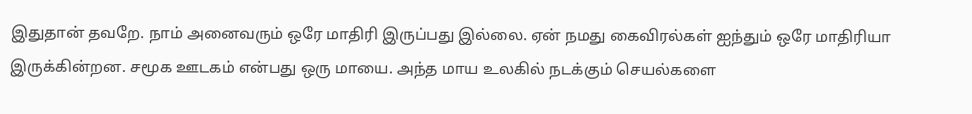இதுதான் தவறே. நாம் அனைவரும் ஒரே மாதிரி இருப்பது இல்லை. ஏன் நமது கைவிரல்கள் ஐந்தும் ஒரே மாதிரியா இருக்கின்றன. சமூக ஊடகம் என்பது ஒரு மாயை. அந்த மாய உலகில் நடக்கும் செயல்களை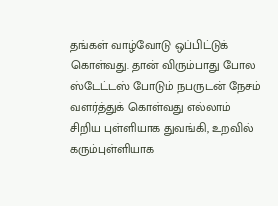தங்கள் வாழ்வோடு ஒப்பிட்டுக் கொள்வது. தான் விரும்பாது போல ஸ்டேட்டஸ் போடும் நபருடன் நேசம் வளர்த்துக் கொள்வது எல்லாம் சிறிய புள்ளியாக துவங்கி, உறவில் கரும்புள்ளியாக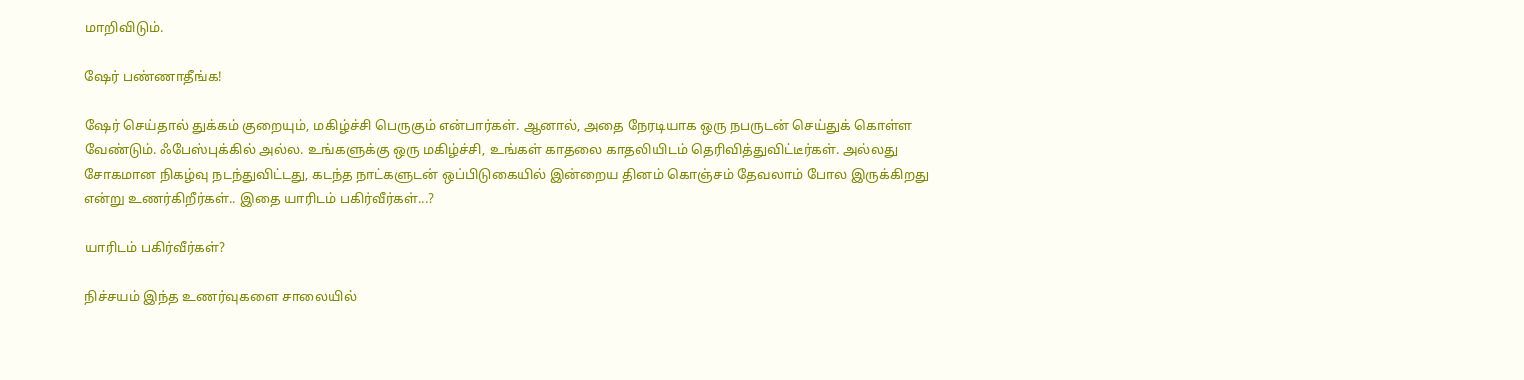மாறிவிடும்.

ஷேர் பண்ணாதீங்க!

ஷேர் செய்தால் துக்கம் குறையும், மகிழ்ச்சி பெருகும் என்பார்கள். ஆனால், அதை நேரடியாக ஒரு நபருடன் செய்துக் கொள்ள வேண்டும். ஃபேஸ்புக்கில் அல்ல. உங்களுக்கு ஒரு மகிழ்ச்சி, உங்கள் காதலை காதலியிடம் தெரிவித்துவிட்டீர்கள். அல்லது சோகமான நிகழ்வு நடந்துவிட்டது, கடந்த நாட்களுடன் ஒப்பிடுகையில் இன்றைய தினம் கொஞ்சம் தேவலாம் போல இருக்கிறது என்று உணர்கிறீர்கள்.. இதை யாரிடம் பகிர்வீர்கள்...?

யாரிடம் பகிர்வீர்கள்?

நிச்சயம் இந்த உணர்வுகளை சாலையில்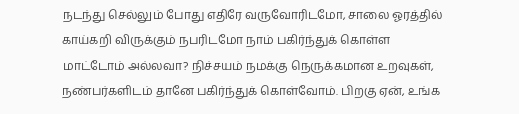நடந்து செல்லும் போது எதிரே வருவோரிடமோ, சாலை ஓரத்தில் காய்கறி விருக்கும் நபரிடமோ நாம் பகிர்ந்துக் கொள்ள மாட்டோம் அல்லவா? நிச்சயம் நமக்கு நெருக்கமான உறவுகள், நண்பர்களிடம் தானே பகிர்ந்துக் கொள்வோம். பிறகு ஏன், உங்க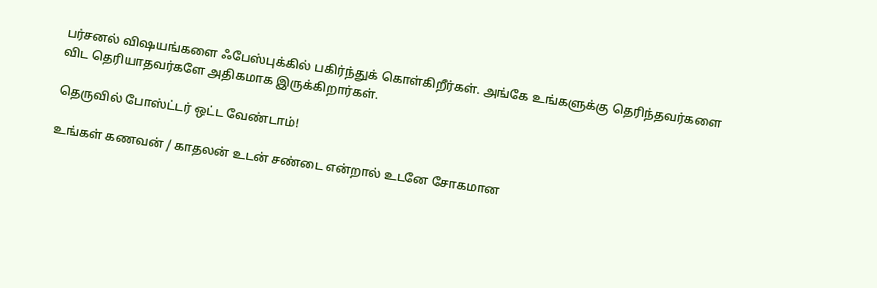பர்சனல் விஷயங்களை ஃபேஸ்புக்கில் பகிர்ந்துக் கொள்கிறீர்கள். அங்கே உங்களுக்கு தெரிந்தவர்களை விட தெரியாதவர்களே அதிகமாக இருக்கிறார்கள்.

தெருவில் போஸ்ட்டர் ஒட்ட வேண்டாம்!

உங்கள் கணவன் / காதலன் உடன் சண்டை என்றால் உடனே சோகமான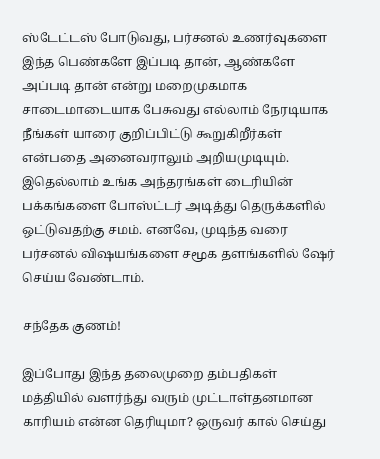ஸ்டேட்டஸ் போடுவது, பர்சனல் உணர்வுகளை இந்த பெண்களே இப்படி தான், ஆண்களே அப்படி தான் என்று மறைமுகமாக சாடைமாடையாக பேசுவது எல்லாம் நேரடியாக நீங்கள் யாரை குறிப்பிட்டு கூறுகிறீர்கள் என்பதை அனைவராலும் அறியமுடியும். இதெல்லாம் உங்க அந்தரங்கள் டைரியின் பக்கங்களை போஸ்ட்டர் அடித்து தெருக்களில் ஒட்டுவதற்கு சமம். எனவே, முடிந்த வரை பர்சனல் விஷயங்களை சமூக தளங்களில் ஷேர் செய்ய வேண்டாம்.

சந்தேக குணம்!

இப்போது இந்த தலைமுறை தம்பதிகள் மத்தியில் வளர்ந்து வரும் முட்டாள்தனமான காரியம் என்ன தெரியுமா? ஒருவர் கால் செய்து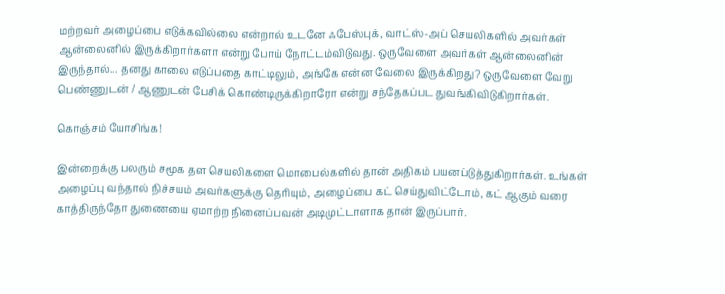மற்றவர் அழைப்பை எடுக்கவில்லை என்றால் உடனே ஃபேஸ்புக், வாட்ஸ்-அப் செயலிகளில் அவர்கள் ஆன்லைனில் இருக்கிறார்களா என்று போய் நோட்டம்விடுவது. ஒருவேளை அவர்கள் ஆன்லைனின் இருந்தால்... தனது காலை எடுப்பதை காட்டிலும், அங்கே என்ன வேலை இருக்கிறது? ஒருவேளை வேறு பெண்ணுடன் / ஆணுடன் பேசிக் கொண்டிருக்கிறாரோ என்று சந்தேகப்பட துவங்கிவிடுகிறார்கள்.

கொஞ்சம் யோசிங்க!

இன்றைக்கு பலரும் சமூக தள செயலிகளை மொபைல்களில் தான் அதிகம் பயனப்டுத்துகிறார்கள். உங்கள் அழைப்பு வந்தால் நிச்சயம் அவர்களுக்கு தெரியும், அழைப்பை கட் செய்துவிட்டோம், கட் ஆகும் வரை காத்திருந்தோ துணையை ஏமாற்ற நினைப்பவன் அடிமுட்டாளாக தான் இருப்பார்.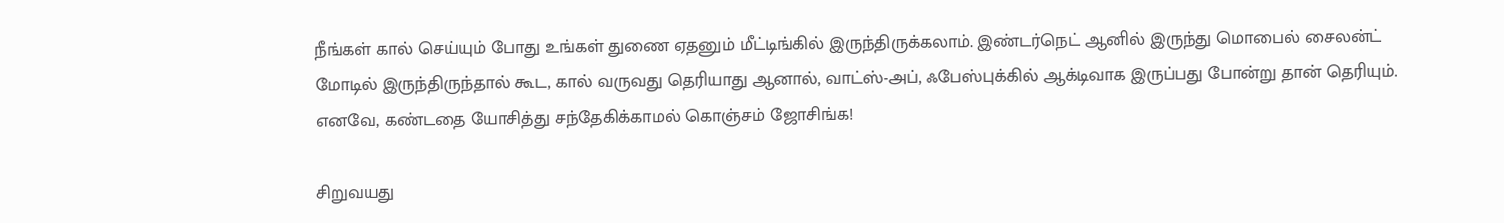நீங்கள் கால் செய்யும் போது உங்கள் துணை ஏதனும் மீட்டிங்கில் இருந்திருக்கலாம். இண்டர்நெட் ஆனில் இருந்து மொபைல் சைலன்ட் மோடில் இருந்திருந்தால் கூட, கால் வருவது தெரியாது ஆனால், வாட்ஸ்-அப், ஃபேஸ்புக்கில் ஆக்டிவாக இருப்பது போன்று தான் தெரியும். எனவே, கண்டதை யோசித்து சந்தேகிக்காமல் கொஞ்சம் ஜோசிங்க!

சிறுவயது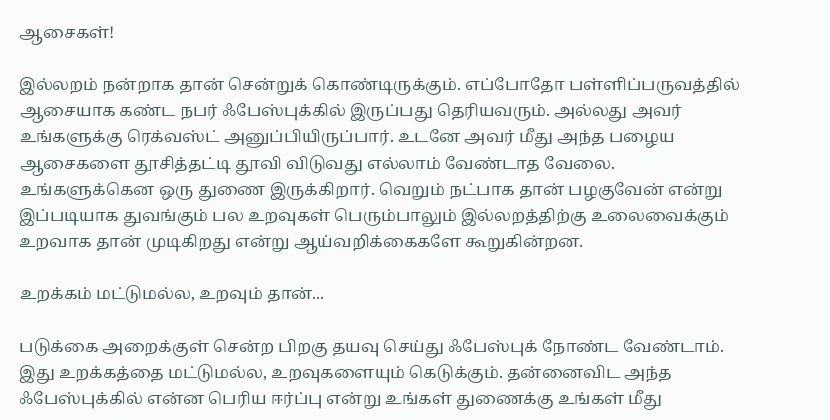ஆசைகள்!

இல்லறம் நன்றாக தான் சென்றுக் கொண்டிருக்கும். எப்போதோ பள்ளிப்பருவத்தில் ஆசையாக கண்ட நபர் ஃபேஸ்புக்கில் இருப்பது தெரியவரும். அல்லது அவர் உங்களுக்கு ரெக்வஸ்ட் அனுப்பியிருப்பார். உடனே அவர் மீது அந்த பழைய ஆசைகளை தூசித்தட்டி தூவி விடுவது எல்லாம் வேண்டாத வேலை. உங்களுக்கென ஒரு துணை இருக்கிறார். வெறும் நட்பாக தான் பழகுவேன் என்று இப்படியாக துவங்கும் பல உறவுகள் பெரும்பாலும் இல்லறத்திற்கு உலைவைக்கும் உறவாக தான் முடிகிறது என்று ஆய்வறிக்கைகளே கூறுகின்றன.

உறக்கம் மட்டுமல்ல, உறவும் தான்...

படுக்கை அறைக்குள் சென்ற பிறகு தயவு செய்து ஃபேஸ்புக் நோண்ட வேண்டாம். இது உறக்கத்தை மட்டுமல்ல, உறவுகளையும் கெடுக்கும். தன்னைவிட அந்த ஃபேஸ்புக்கில் என்ன பெரிய ஈர்ப்பு என்று உங்கள் துணைக்கு உங்கள் மீது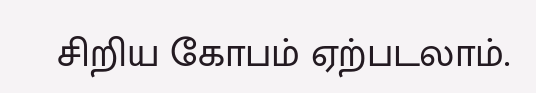சிறிய கோபம் ஏற்படலாம்.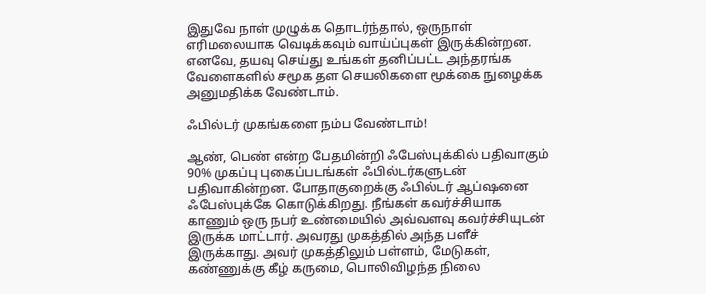இதுவே நாள் முழுக்க தொடர்ந்தால், ஒருநாள் எரிமலையாக வெடிக்கவும் வாய்ப்புகள் இருக்கின்றன. எனவே, தயவு செய்து உங்கள் தனிப்பட்ட அந்தரங்க வேளைகளில் சமூக தள செயலிகளை மூக்கை நுழைக்க அனுமதிக்க வேண்டாம்.

ஃபில்டர் முகங்களை நம்ப வேண்டாம்!

ஆண், பெண் என்ற பேதமின்றி ஃபேஸ்புக்கில் பதிவாகும் 90% முகப்பு புகைப்படங்கள் ஃபில்டர்களுடன் பதிவாகின்றன. போதாகுறைக்கு ஃபில்டர் ஆப்ஷனை ஃபேஸ்புக்கே கொடுக்கிறது. நீங்கள் கவர்ச்சியாக காணும் ஒரு நபர் உண்மையில் அவ்வளவு கவர்ச்சியுடன் இருக்க மாட்டார். அவரது முகத்தில் அந்த பளீச் இருக்காது. அவர் முகத்திலும் பள்ளம், மேடுகள், கண்ணுக்கு கீழ் கருமை, பொலிவிழந்த நிலை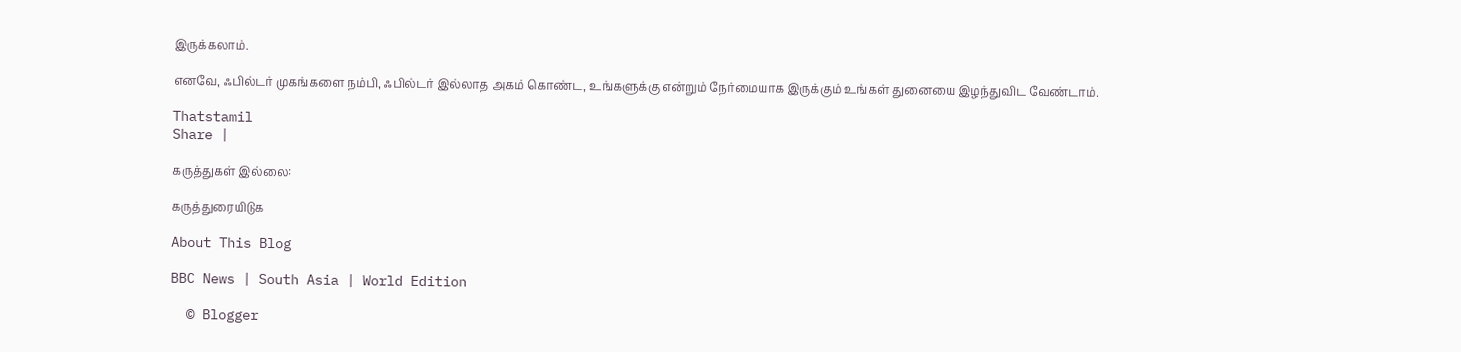இருக்கலாம்.

எனவே, ஃபில்டர் முகங்களை நம்பி, ஃபில்டர் இல்லாத அகம் கொண்ட, உங்களுக்கு என்றும் நேர்மையாக இருக்கும் உங்கள் துனையை இழந்துவிட வேண்டாம்.

Thatstamil
Share |

கருத்துகள் இல்லை:

கருத்துரையிடுக

About This Blog

BBC News | South Asia | World Edition

  © Blogger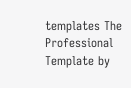templates The Professional Template by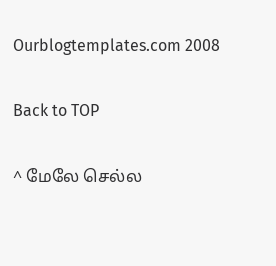Ourblogtemplates.com 2008

Back to TOP

^ மேலே செல்ல